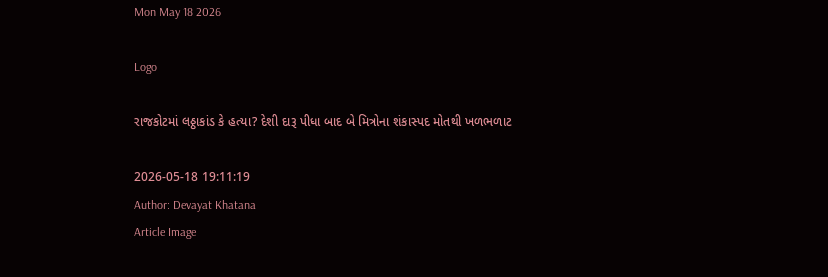Mon May 18 2026

Logo

રાજકોટમાં લઠ્ઠાકાંડ કે હત્યા? દેશી દારૂ પીધા બાદ બે મિત્રોના શંકાસ્પદ મોતથી ખળભળાટ

2026-05-18 19:11:19
Author: Devayat Khatana
Article Image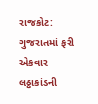રાજકોટ: ગુજરાતમાં ફરી એકવાર લઠ્ઠાકાંડની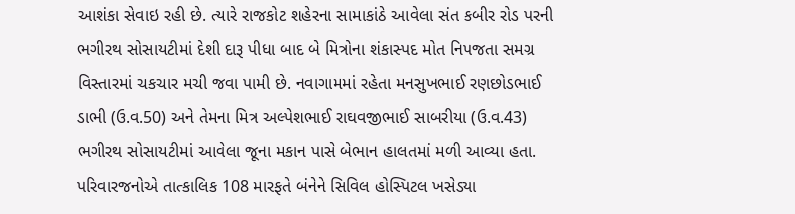આશંકા સેવાઇ રહી છે. ત્યારે રાજકોટ શહેરના સામાકાંઠે આવેલા સંત કબીર રોડ પરની ભગીરથ સોસાયટીમાં દેશી દારૂ પીધા બાદ બે મિત્રોના શંકાસ્પદ મોત નિપજતા સમગ્ર વિસ્તારમાં ચકચાર મચી જવા પામી છે. નવાગામમાં રહેતા મનસુખભાઈ રણછોડભાઈ ડાભી (ઉ.વ.50) અને તેમના મિત્ર અલ્પેશભાઈ રાઘવજીભાઈ સાબરીયા (ઉ.વ.43) ભગીરથ સોસાયટીમાં આવેલા જૂના મકાન પાસે બેભાન હાલતમાં મળી આવ્યા હતા. પરિવારજનોએ તાત્કાલિક 108 મારફતે બંનેને સિવિલ હોસ્પિટલ ખસેડ્યા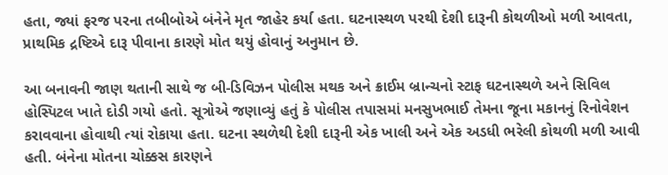હતા, જ્યાં ફરજ પરના તબીબોએ બંનેને મૃત જાહેર કર્યા હતા. ઘટનાસ્થળ પરથી દેશી દારૂની કોથળીઓ મળી આવતા, પ્રાથમિક દ્રષ્ટિએ દારૂ પીવાના કારણે મોત થયું હોવાનું અનુમાન છે.

આ બનાવની જાણ થતાની સાથે જ બી-ડિવિઝન પોલીસ મથક અને ક્રાઈમ બ્રાન્ચનો સ્ટાફ ઘટનાસ્થળે અને સિવિલ હોસ્પિટલ ખાતે દોડી ગયો હતો. સૂત્રોએ જણાવ્યું હતું કે પોલીસ તપાસમાં મનસુખભાઈ તેમના જૂના મકાનનું રિનોવેશન કરાવવાના હોવાથી ત્યાં રોકાયા હતા. ઘટના સ્થળેથી દેશી દારૂની એક ખાલી અને એક અડધી ભરેલી કોથળી મળી આવી હતી. બંનેના મોતના ચોક્કસ કારણને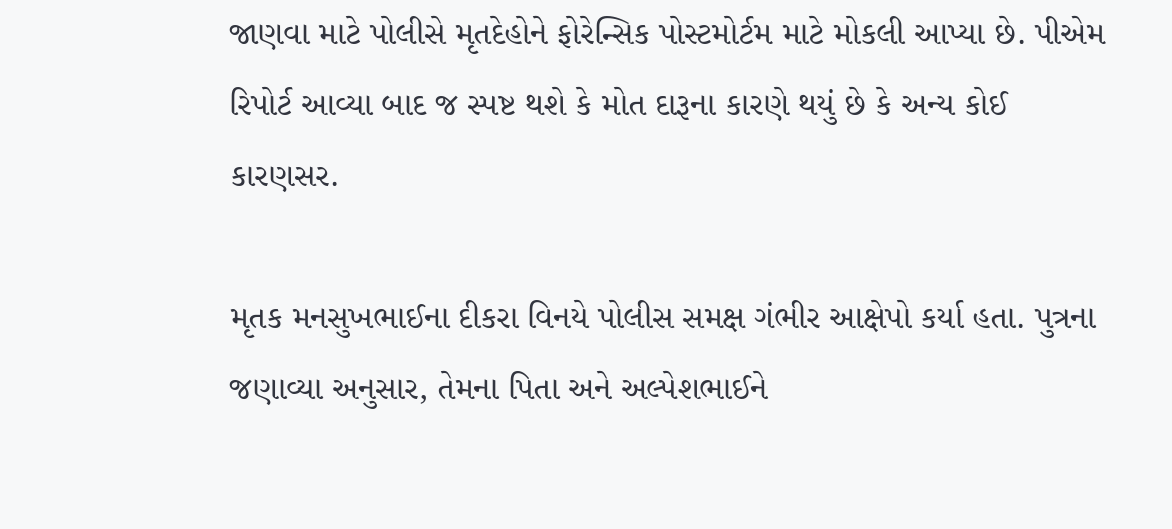જાણવા માટે પોલીસે મૃતદેહોને ફોરેન્સિક પોસ્ટમોર્ટમ માટે મોકલી આપ્યા છે. પીએમ રિપોર્ટ આવ્યા બાદ જ સ્પષ્ટ થશે કે મોત દારૂના કારણે થયું છે કે અન્ય કોઈ કારણસર.

મૃતક મનસુખભાઈના દીકરા વિનયે પોલીસ સમક્ષ ગંભીર આક્ષેપો કર્યા હતા. પુત્રના જણાવ્યા અનુસાર, તેમના પિતા અને અલ્પેશભાઈને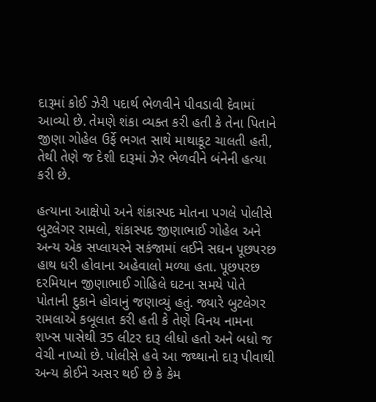દારૂમાં કોઈ ઝેરી પદાર્થ ભેળવીને પીવડાવી દેવામાં આવ્યો છે. તેમણે શંકા વ્યક્ત કરી હતી કે તેના પિતાને જીણા ગોહેલ ઉર્ફે ભગત સાથે માથાકૂટ ચાલતી હતી, તેથી તેણે જ દેશી દારૂમાં ઝેર ભેળવીને બંનેની હત્યા કરી છે.

હત્યાના આક્ષેપો અને શંકાસ્પદ મોતના પગલે પોલીસે બુટલેગર રામલો, શંકાસ્પદ જીણાભાઈ ગોહેલ અને અન્ય એક સપ્લાયરને સકંજામાં લઈને સઘન પૂછપરછ હાથ ધરી હોવાના અહેવાલો મળ્યા હતા. પૂછપરછ દરમિયાન જીણાભાઈ ગોહિલે ઘટના સમયે પોતે પોતાની દુકાને હોવાનું જણાવ્યું હતું. જ્યારે બુટલેગર રામલાએ કબૂલાત કરી હતી કે તેણે વિનય નામના શખ્સ પાસેથી 35 લીટર દારૂ લીધો હતો અને બધો જ વેચી નાખ્યો છે. પોલીસે હવે આ જથ્થાનો દારૂ પીવાથી અન્ય કોઈને અસર થઈ છે કે કેમ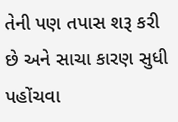તેની પણ તપાસ શરૂ કરી છે અને સાચા કારણ સુધી પહોંચવા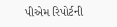પીએમ રિપોર્ટની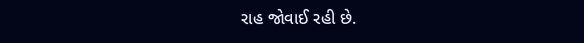રાહ જોવાઈ રહી છે.